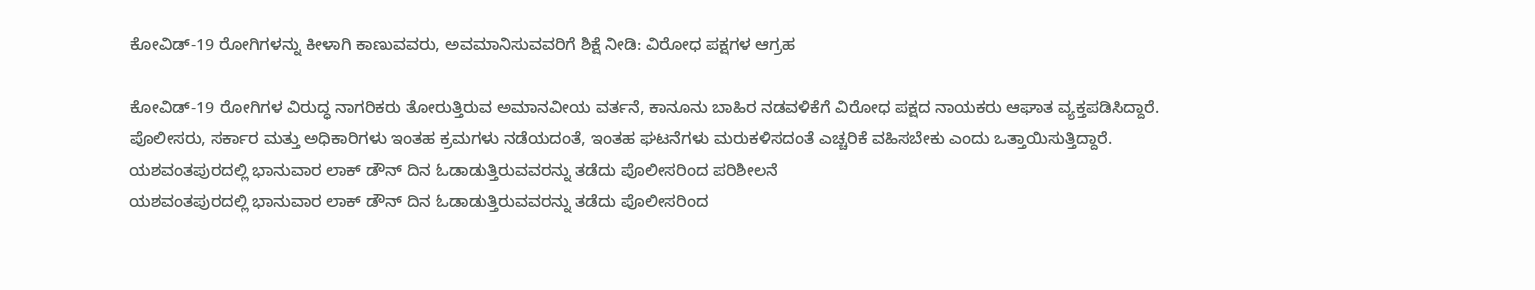ಕೋವಿಡ್-19 ರೋಗಿಗಳನ್ನು ಕೀಳಾಗಿ ಕಾಣುವವರು, ಅವಮಾನಿಸುವವರಿಗೆ ಶಿಕ್ಷೆ ನೀಡಿ: ವಿರೋಧ ಪಕ್ಷಗಳ ಆಗ್ರಹ

ಕೋವಿಡ್-19 ರೋಗಿಗಳ ವಿರುದ್ಧ ನಾಗರಿಕರು ತೋರುತ್ತಿರುವ ಅಮಾನವೀಯ ವರ್ತನೆ, ಕಾನೂನು ಬಾಹಿರ ನಡವಳಿಕೆಗೆ ವಿರೋಧ ಪಕ್ಷದ ನಾಯಕರು ಆಘಾತ ವ್ಯಕ್ತಪಡಿಸಿದ್ದಾರೆ. ಪೊಲೀಸರು, ಸರ್ಕಾರ ಮತ್ತು ಅಧಿಕಾರಿಗಳು ಇಂತಹ ಕ್ರಮಗಳು ನಡೆಯದಂತೆ, ಇಂತಹ ಘಟನೆಗಳು ಮರುಕಳಿಸದಂತೆ ಎಚ್ಚರಿಕೆ ವಹಿಸಬೇಕು ಎಂದು ಒತ್ತಾಯಿಸುತ್ತಿದ್ದಾರೆ.
ಯಶವಂತಪುರದಲ್ಲಿ ಭಾನುವಾರ ಲಾಕ್ ಡೌನ್ ದಿನ ಓಡಾಡುತ್ತಿರುವವರನ್ನು ತಡೆದು ಪೊಲೀಸರಿಂದ ಪರಿಶೀಲನೆ
ಯಶವಂತಪುರದಲ್ಲಿ ಭಾನುವಾರ ಲಾಕ್ ಡೌನ್ ದಿನ ಓಡಾಡುತ್ತಿರುವವರನ್ನು ತಡೆದು ಪೊಲೀಸರಿಂದ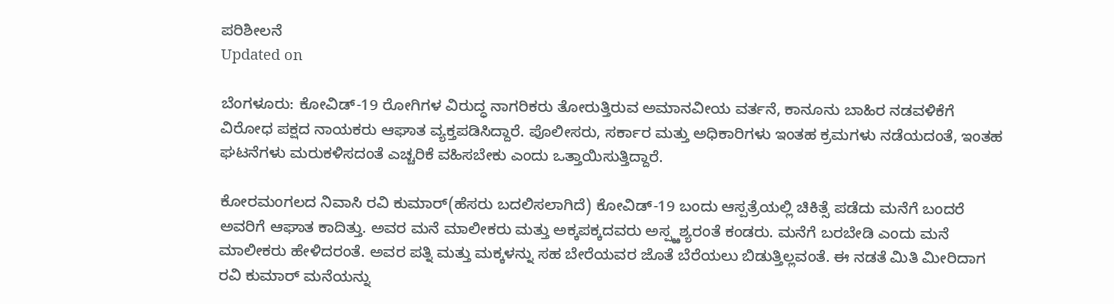ಪರಿಶೀಲನೆ
Updated on

ಬೆಂಗಳೂರು: ಕೋವಿಡ್-19 ರೋಗಿಗಳ ವಿರುದ್ಧ ನಾಗರಿಕರು ತೋರುತ್ತಿರುವ ಅಮಾನವೀಯ ವರ್ತನೆ, ಕಾನೂನು ಬಾಹಿರ ನಡವಳಿಕೆಗೆ ವಿರೋಧ ಪಕ್ಷದ ನಾಯಕರು ಆಘಾತ ವ್ಯಕ್ತಪಡಿಸಿದ್ದಾರೆ. ಪೊಲೀಸರು, ಸರ್ಕಾರ ಮತ್ತು ಅಧಿಕಾರಿಗಳು ಇಂತಹ ಕ್ರಮಗಳು ನಡೆಯದಂತೆ, ಇಂತಹ ಘಟನೆಗಳು ಮರುಕಳಿಸದಂತೆ ಎಚ್ಚರಿಕೆ ವಹಿಸಬೇಕು ಎಂದು ಒತ್ತಾಯಿಸುತ್ತಿದ್ದಾರೆ.

ಕೋರಮಂಗಲದ ನಿವಾಸಿ ರವಿ ಕುಮಾರ್(ಹೆಸರು ಬದಲಿಸಲಾಗಿದೆ) ಕೋವಿಡ್-19 ಬಂದು ಆಸ್ಪತ್ರೆಯಲ್ಲಿ ಚಿಕಿತ್ಸೆ ಪಡೆದು ಮನೆಗೆ ಬಂದರೆ ಅವರಿಗೆ ಆಘಾತ ಕಾದಿತ್ತು. ಅವರ ಮನೆ ಮಾಲೀಕರು ಮತ್ತು ಅಕ್ಕಪಕ್ಕದವರು ಅಸ್ಪ್ಱಶ್ಯರಂತೆ ಕಂಡರು. ಮನೆಗೆ ಬರಬೇಡಿ ಎಂದು ಮನೆ ಮಾಲೀಕರು ಹೇಳಿದರಂತೆ. ಅವರ ಪತ್ನಿ ಮತ್ತು ಮಕ್ಕಳನ್ನು ಸಹ ಬೇರೆಯವರ ಜೊತೆ ಬೆರೆಯಲು ಬಿಡುತ್ತಿಲ್ಲವಂತೆ. ಈ ನಡತೆ ಮಿತಿ ಮೀರಿದಾಗ ರವಿ ಕುಮಾರ್ ಮನೆಯನ್ನು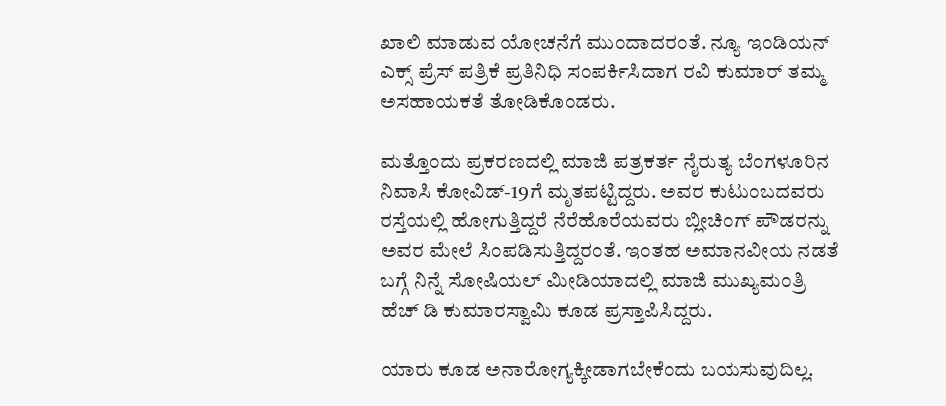ಖಾಲಿ ಮಾಡುವ ಯೋಚನೆಗೆ ಮುಂದಾದರಂತೆ. ನ್ಯೂ ಇಂಡಿಯನ್ ಎಕ್ಸ್ ಪ್ರೆಸ್ ಪತ್ರಿಕೆ ಪ್ರತಿನಿಧಿ ಸಂಪರ್ಕಿಸಿದಾಗ ರವಿ ಕುಮಾರ್ ತಮ್ಮ ಅಸಹಾಯಕತೆ ತೋಡಿಕೊಂಡರು.

ಮತ್ತೊಂದು ಪ್ರಕರಣದಲ್ಲಿ ಮಾಜಿ ಪತ್ರಕರ್ತ ನೈರುತ್ಯ ಬೆಂಗಳೂರಿನ ನಿವಾಸಿ ಕೋವಿಡ್-19ಗೆ ಮೃತಪಟ್ಟಿದ್ದರು. ಅವರ ಕುಟುಂಬದವರು ರಸ್ತೆಯಲ್ಲಿ ಹೋಗುತ್ತಿದ್ದರೆ ನೆರೆಹೊರೆಯವರು ಬ್ಲೀಚಿಂಗ್ ಪೌಡರನ್ನು ಅವರ ಮೇಲೆ ಸಿಂಪಡಿಸುತ್ತಿದ್ದರಂತೆ. ಇಂತಹ ಅಮಾನವೀಯ ನಡತೆ ಬಗ್ಗೆ ನಿನ್ನೆ ಸೋಷಿಯಲ್ ಮೀಡಿಯಾದಲ್ಲಿ ಮಾಜಿ ಮುಖ್ಯಮಂತ್ರಿ ಹೆಚ್ ಡಿ ಕುಮಾರಸ್ವಾಮಿ ಕೂಡ ಪ್ರಸ್ತಾಪಿಸಿದ್ದರು.

ಯಾರು ಕೂಡ ಅನಾರೋಗ್ಯಕ್ಕೀಡಾಗಬೇಕೆಂದು ಬಯಸುವುದಿಲ್ಲ.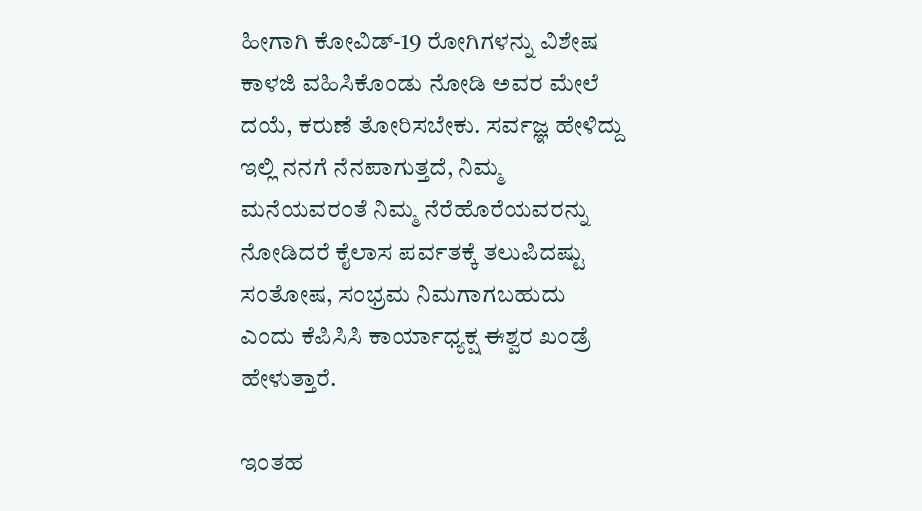ಹೀಗಾಗಿ ಕೋವಿಡ್-19 ರೋಗಿಗಳನ್ನು ವಿಶೇಷ ಕಾಳಜಿ ವಹಿಸಿಕೊಂಡು ನೋಡಿ ಅವರ ಮೇಲೆ ದಯೆ, ಕರುಣೆ ತೋರಿಸಬೇಕು. ಸರ್ವಜ್ಞ ಹೇಳಿದ್ದು ಇಲ್ಲಿ ನನಗೆ ನೆನಪಾಗುತ್ತದೆ, ನಿಮ್ಮ ಮನೆಯವರಂತೆ ನಿಮ್ಮ ನೆರೆಹೊರೆಯವರನ್ನು ನೋಡಿದರೆ ಕೈಲಾಸ ಪರ್ವತಕ್ಕೆ ತಲುಪಿದಷ್ಟು ಸಂತೋಷ, ಸಂಭ್ರಮ ನಿಮಗಾಗಬಹುದು ಎಂದು ಕೆಪಿಸಿಸಿ ಕಾರ್ಯಾಧ್ಯಕ್ಷ ಈಶ್ವರ ಖಂಡ್ರೆ ಹೇಳುತ್ತಾರೆ.

ಇಂತಹ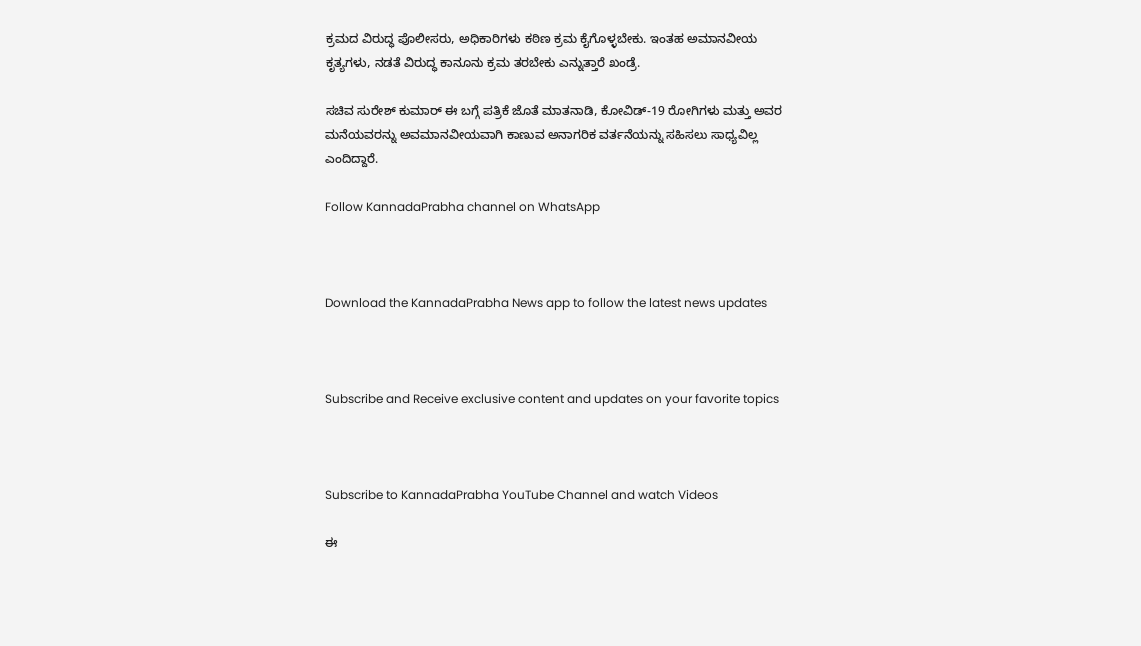ಕ್ರಮದ ವಿರುದ್ಧ ಪೊಲೀಸರು, ಅಧಿಕಾರಿಗಳು ಕಠಿಣ ಕ್ರಮ ಕೈಗೊಳ್ಳಬೇಕು. ಇಂತಹ ಅಮಾನವೀಯ ಕೃತ್ಯಗಳು, ನಡತೆ ವಿರುದ್ಧ ಕಾನೂನು ಕ್ರಮ ತರಬೇಕು ಎನ್ನುತ್ತಾರೆ ಖಂಡ್ರೆ.

ಸಚಿವ ಸುರೇಶ್ ಕುಮಾರ್ ಈ ಬಗ್ಗೆ ಪತ್ರಿಕೆ ಜೊತೆ ಮಾತನಾಡಿ, ಕೋವಿಡ್-19 ರೋಗಿಗಳು ಮತ್ತು ಅವರ ಮನೆಯವರನ್ನು ಅವಮಾನವೀಯವಾಗಿ ಕಾಣುವ ಅನಾಗರಿಕ ವರ್ತನೆಯನ್ನು ಸಹಿಸಲು ಸಾಧ್ಯವಿಲ್ಲ ಎಂದಿದ್ದಾರೆ.

Follow KannadaPrabha channel on WhatsApp



Download the KannadaPrabha News app to follow the latest news updates



Subscribe and Receive exclusive content and updates on your favorite topics



Subscribe to KannadaPrabha YouTube Channel and watch Videos

ಈ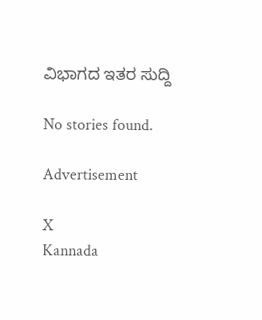ವಿಭಾಗದ ಇತರ ಸುದ್ದಿ

No stories found.

Advertisement

X
Kannada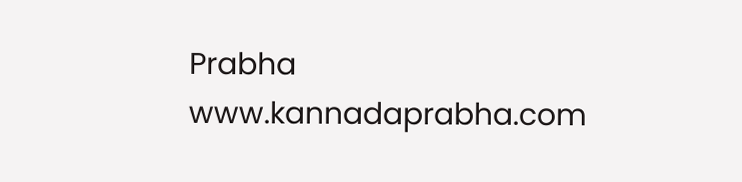Prabha
www.kannadaprabha.com